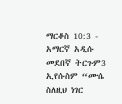ማርቆስ 10:3 - አማርኛ አዲሱ መደበኛ ትርጉም3 ኢየሱስም “ሙሴ ስለዚህ ነገር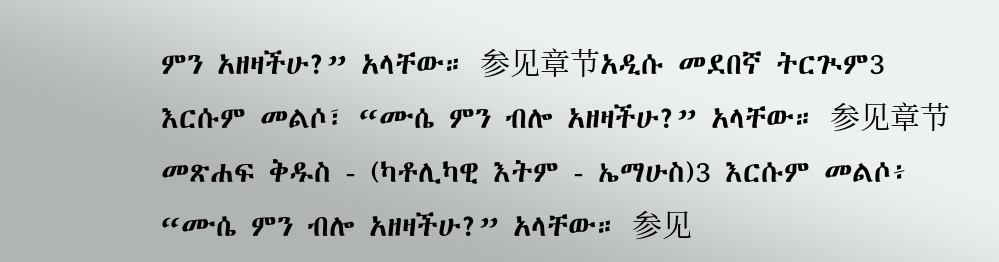ምን አዘዛችሁ?” አላቸው። 参见章节አዲሱ መደበኛ ትርጒም3 እርሱም መልሶ፣ “ሙሴ ምን ብሎ አዘዛችሁ?” አላቸው። 参见章节መጽሐፍ ቅዱስ - (ካቶሊካዊ እትም - ኤማሁስ)3 እርሱም መልሶ፥ “ሙሴ ምን ብሎ አዘዛችሁ?” አላቸው። 参见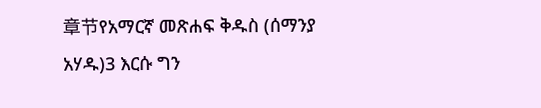章节የአማርኛ መጽሐፍ ቅዱስ (ሰማንያ አሃዱ)3 እርሱ ግን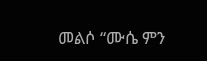መልሶ “ሙሴ ምን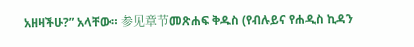አዘዛችሁ?” አላቸው። 参见章节መጽሐፍ ቅዱስ (የብሉይና የሐዲስ ኪዳን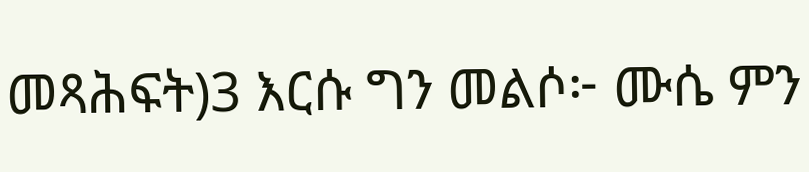መጻሕፍት)3 እርሱ ግን መልሶ፦ ሙሴ ምን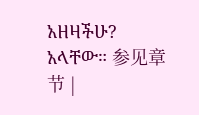አዘዛችሁ? አላቸው። 参见章节 |